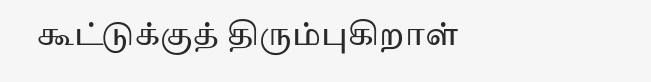கூட்டுக்குத் திரும்புகிறாள்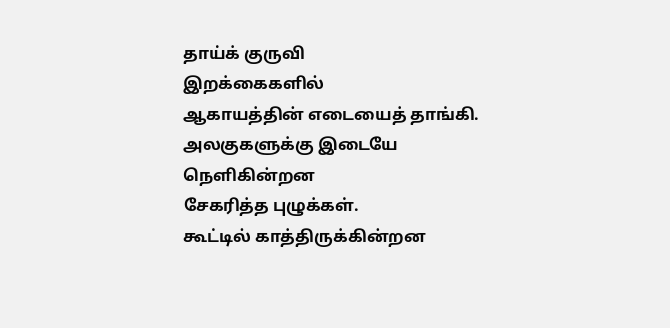தாய்க் குருவி
இறக்கைகளில்
ஆகாயத்தின் எடையைத் தாங்கி.
அலகுகளுக்கு இடையே
நெளிகின்றன
சேகரித்த புழுக்கள்.
கூட்டில் காத்திருக்கின்றன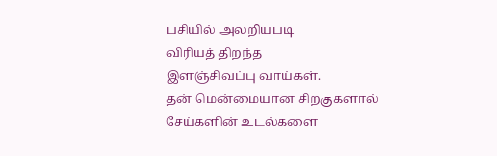பசியில் அலறியபடி
விரியத் திறந்த
இளஞ்சிவப்பு வாய்கள்.
தன் மென்மையான சிறகுகளால்
சேய்களின் உடல்களை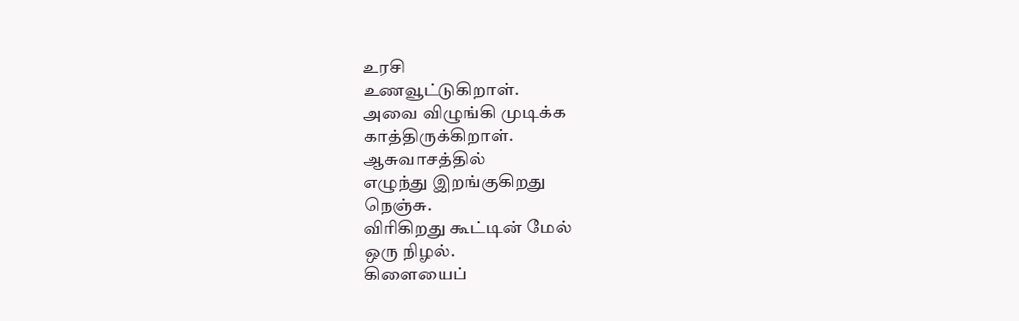உரசி
உணவூட்டுகிறாள்.
அவை விழுங்கி முடிக்க
காத்திருக்கிறாள்.
ஆசுவாசத்தில்
எழுந்து இறங்குகிறது
நெஞ்சு.
விரிகிறது கூட்டின் மேல்
ஒரு நிழல்.
கிளையைப்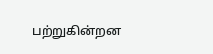பற்றுகின்றன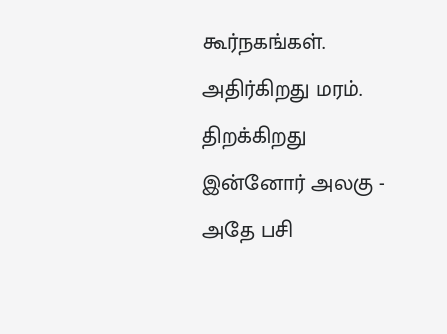கூர்நகங்கள்.
அதிர்கிறது மரம்.
திறக்கிறது
இன்னோர் அலகு -
அதே பசி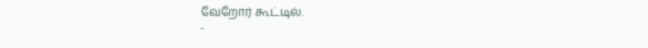வேறோர் கூட்டில்.
-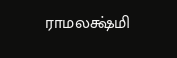ராமலக்ஷ்மி